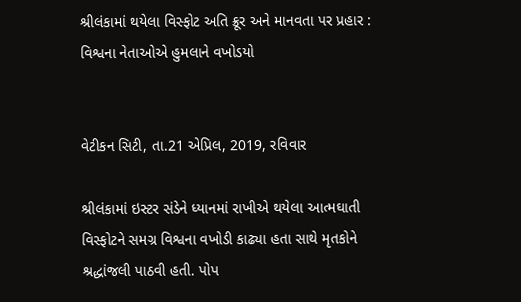શ્રીલંકામાં થયેલા વિસ્ફોટ અતિ ક્રૂર અને માનવતા પર પ્રહાર : વિશ્વના નેતાઓએ હુમલાને વખોડયો


વેટીકન સિટી, તા.21 એપ્રિલ, 2019, રવિવાર

શ્રીલંકામાં ઇસ્ટર સંડેને ધ્યાનમાં રાખીએ થયેલા આત્મઘાતી વિસ્ફોટને સમગ્ર વિશ્વના વખોડી કાઢ્યા હતા સાથે મૃતકોને શ્રદ્ધાંજલી પાઠવી હતી. પોપ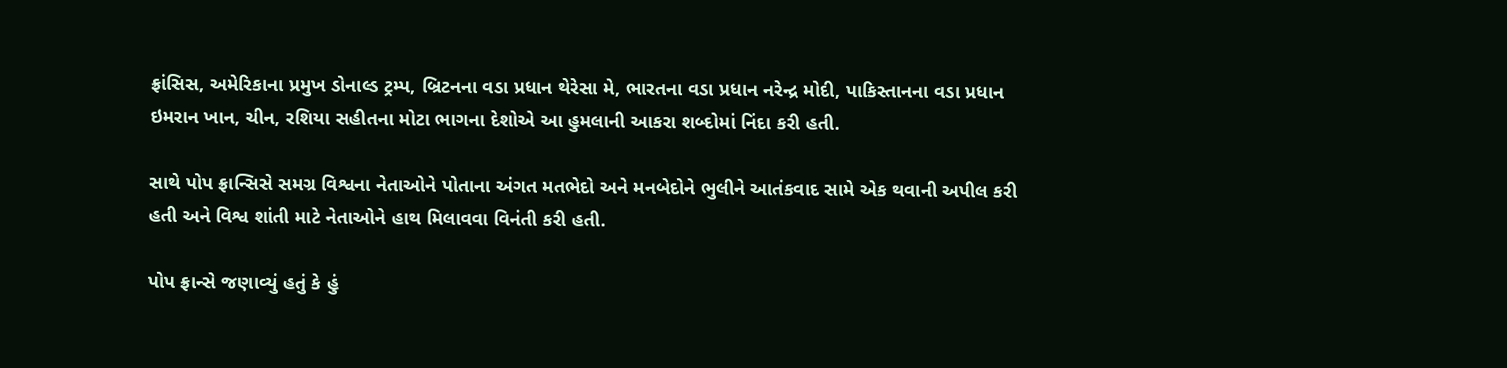ફ્રાંસિસ, અમેરિકાના પ્રમુખ ડોનાલ્ડ ટ્રમ્પ, બ્રિટનના વડા પ્રધાન થેરેસા મે, ભારતના વડા પ્રધાન નરેન્દ્ર મોદી, પાકિસ્તાનના વડા પ્રધાન ઇમરાન ખાન, ચીન, રશિયા સહીતના મોટા ભાગના દેશોએ આ હુમલાની આકરા શબ્દોમાં નિંદા કરી હતી.

સાથે પોપ ફ્રાન્સિસે સમગ્ર વિશ્વના નેતાઓને પોતાના અંગત મતભેદો અને મનબેદોને ભુલીને આતંકવાદ સામે એક થવાની અપીલ કરી હતી અને વિશ્વ શાંતી માટે નેતાઓને હાથ મિલાવવા વિનંતી કરી હતી.

પોપ ફ્રાન્સે જણાવ્યું હતું કે હું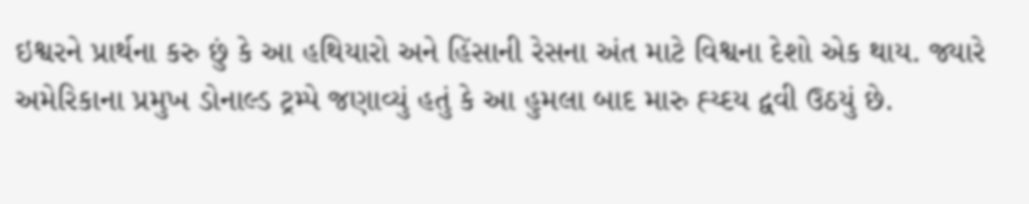ઇશ્વરને પ્રાર્થના કરુ છું કે આ હથિયારો અને હિંસાની રેસના અંત માટે વિશ્વના દેશો એક થાય. જ્યારે અમેરિકાના પ્રમુખ ડોનાલ્ડ ટ્રમ્પે જણાવ્યું હતું કે આ હુમલા બાદ મારુ હ્ય્દય દ્વવી ઉઠયું છે.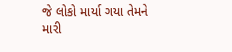જે લોકો માર્યા ગયા તેમને મારી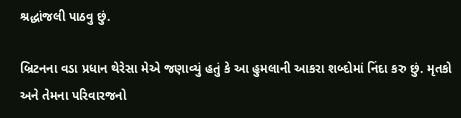શ્રદ્ધાંજલી પાઠવુ છું.

બ્રિટનના વડા પ્રધાન થેરેસા મેએ જણાવ્યું હતું કે આ હુમલાની આકરા શબ્દોમાં નિંદા કરુ છું. મૃતકો અને તેમના પરિવારજનો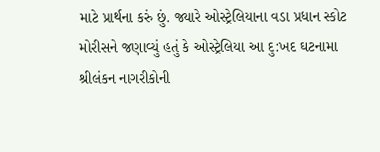માટે પ્રાર્થના કરું છું. જ્યારે ઓસ્ટ્રેલિયાના વડા પ્રધાન સ્કોટ મોરીસને જણાવ્યું હતું કે ઓસ્ટ્રેલિયા આ દુ:ખદ ઘટનામા શ્રીલંકન નાગરીકોની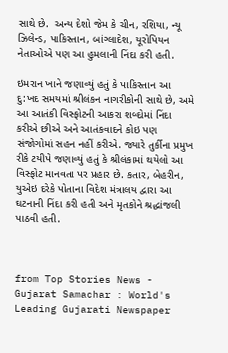સાથે છે.  અન્ય દેશો જેમ કે ચીન, રશિયા, ન્યૂ ઝિલેન્ડ, પાકિસ્તાન, બાંગ્લાદેશ, યૂરોપિયન નેતાઓએ પણ આ હુમલાની નિંદા કરી હતી.

ઇમરાન ખાને જણાવ્યું હતું કે પાકિસ્તાન આ દુ:ખદ સમયમાં શ્રીલંકન નાગરીકોની સાથે છે, અમે આ આતંકી વિસ્ફોટની આકરા શબ્દોમાં નિંદા કરીએ છીએ અને આતંકવાદને કોઇ પણ સંજોગોમાં સહન નહીં કરીએ. જ્યારે તુર્કીના પ્રમુખ રીકે ટયીપે જણાવ્યું હતું કે શ્રીલંકામાં થયેલો આ વિસ્ફોટ માનવતા પર પ્રહાર છે. કતાર, બેહરીન, યુએઇ દરેકે પોતાના વિદેશ મંત્રાલય દ્વારા આ ઘટનાની નિંદા કરી હતી અને મૃતકોને શ્રદ્ધાંજલી પાઠવી હતી.



from Top Stories News - Gujarat Samachar : World's Leading Gujarati Newspaper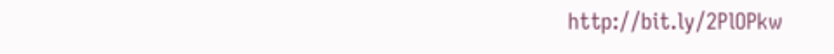http://bit.ly/2PlOPkw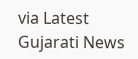via Latest Gujarati News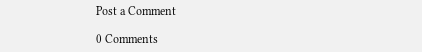Post a Comment

0 Comments